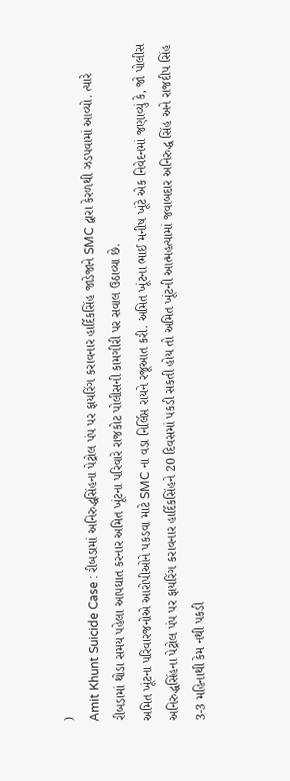)
Amit Khunt Suicide Case : રીબડામાં અનિરુદ્ધસિંહના પેટ્રોલ પંપ પર ફાયરિંગ કરાવનાર હાર્દિકસિંહ જાડેજાને SMC દ્વારા કેરળથી ઝડપવામાં આવ્યો. ત્યારે રીબડામાં થોડા સમય પહેલા આપઘાત કરનાર અમિત ખૂંટના પરિવારે રાજકોટ પોલીસની કામગીરી પર સવાલ ઉઠાવ્યા છે.
અમિત ખૂંટના પરિવારજનોએ આરોપીઓને પકડવા માટે SMC ના વડા નિર્લિપ્ત રાયને રજૂઆત કરી. અમિત ખૂંટના ભાઈ મનીષ ખૂંટે એક નિવેદનમાં જણાવ્યું કે, જો પોલીસ અનિરુદ્ધસિંહના પેટ્રોલ પંપ પર ફાયરિંગ કરાવનાર હાર્દિકસિંહને 20 દિવસમાં પકડી સકતી હોય તો અમિત ખૂંટની આત્મહત્યામાં જવાબદાર અનિરુદ્ધ સિંહ અને રાજદીપ સિંહ 3-3 મહિનાથી કેમ નથી પકડી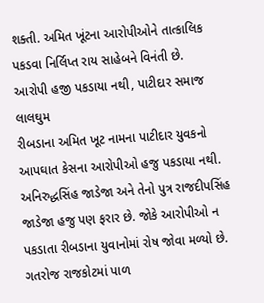શક્તી. અમિત ખૂંટના આરોપીઓને તાત્કાલિક પકડવા નિર્લિપ્ત રાય સાહેબને વિનંતી છે.
આરોપી હજી પકડાયા નથી, પાટીદાર સમાજ લાલઘુમ
રીબડાના અમિત ખૂટ નામના પાટીદાર યુવકનો આપઘાત કેસના આરોપીઓ હજુ પકડાયા નથી. અનિરુદ્ધસિંહ જાડેજા અને તેનો પુત્ર રાજદીપસિંહ જાડેજા હજુ પણ ફરાર છે. જોકે આરોપીઓ ન પકડાતા રીબડાના યુવાનોમાં રોષ જોવા મળ્યો છે. ગતરોજ રાજકોટમાં પાળ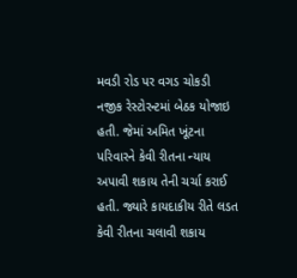મવડી રોડ પર વગડ ચોકડી નજીક રેસ્ટોરન્ટમાં બેઠક યોજાઇ હતી. જેમાં અમિત ખૂંટના પરિવારને કેવી રીતના ન્યાય અપાવી શકાય તેની ચર્ચા કરાઈ હતી. જ્યારે કાયદાકીય રીતે લડત કેવી રીતના ચલાવી શકાય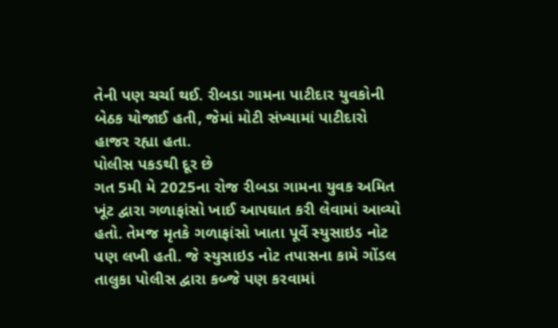તેની પણ ચર્ચા થઈ. રીબડા ગામના પાટીદાર યુવકોની બેઠક યોજાઈ હતી, જેમાં મોટી સંખ્યામાં પાટીદારો હાજર રહ્યા હતા.
પોલીસ પકડથી દૂર છે
ગત 5મી મે 2025ના રોજ રીબડા ગામના યુવક અમિત ખૂંટ દ્વારા ગળાફાંસો ખાઈ આપઘાત કરી લેવામાં આવ્યો હતો. તેમજ મૃતકે ગળાફાંસો ખાતા પૂર્વે સ્યુસાઇડ નોટ પણ લખી હતી. જે સ્યુસાઇડ નોટ તપાસના કામે ગોંડલ તાલુકા પોલીસ દ્વારા કબ્જે પણ કરવામાં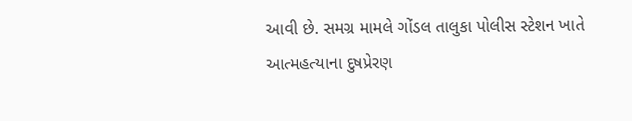આવી છે. સમગ્ર મામલે ગોંડલ તાલુકા પોલીસ સ્ટેશન ખાતે આત્મહત્યાના દુષપ્રેરણ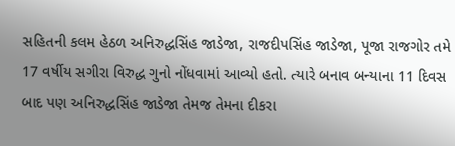સહિતની કલમ હેઠળ અનિરુદ્ધસિંહ જાડેજા, રાજદીપસિંહ જાડેજા, પૂજા રાજગોર તમે 17 વર્ષીય સગીરા વિરુદ્ધ ગુનો નોંધવામાં આવ્યો હતો. ત્યારે બનાવ બન્યાના 11 દિવસ બાદ પણ અનિરુદ્ધસિંહ જાડેજા તેમજ તેમના દીકરા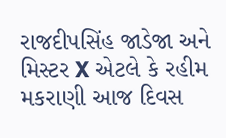રાજદીપસિંહ જાડેજા અને મિસ્ટર X એટલે કે રહીમ મકરાણી આજ દિવસ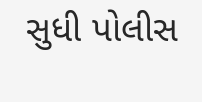સુધી પોલીસ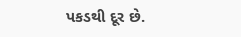પકડથી દૂર છે.